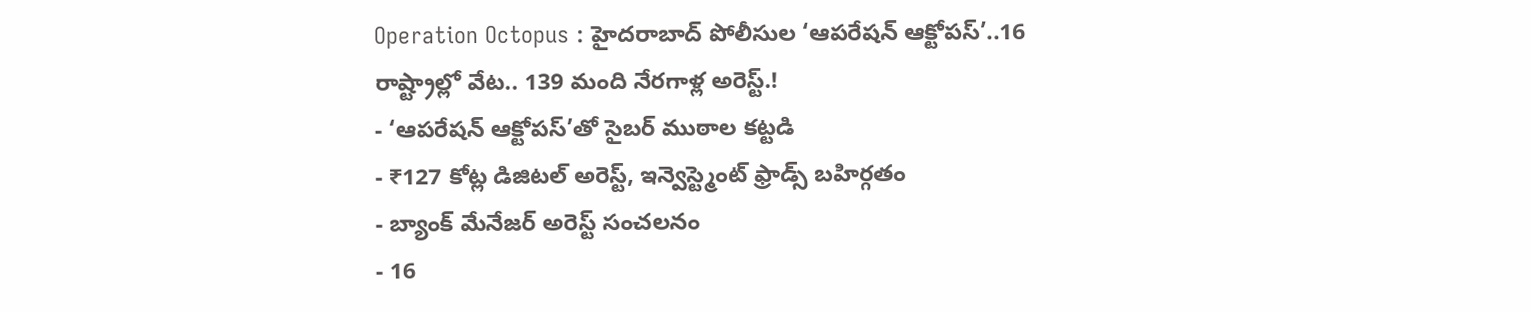Operation Octopus : హైదరాబాద్ పోలీసుల ‘ఆపరేషన్ ఆక్టోపస్’..16 రాష్ట్రాల్లో వేట.. 139 మంది నేరగాళ్ల అరెస్ట్.!
- ‘ఆపరేషన్ ఆక్టోపస్’తో సైబర్ ముఠాల కట్టడి
- ₹127 కోట్ల డిజిటల్ అరెస్ట్, ఇన్వెస్ట్మెంట్ ఫ్రాడ్స్ బహిర్గతం
- బ్యాంక్ మేనేజర్ అరెస్ట్ సంచలనం
- 16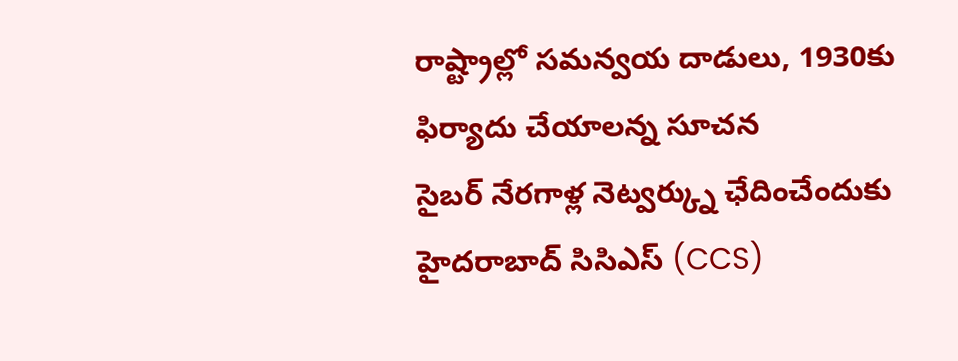రాష్ట్రాల్లో సమన్వయ దాడులు, 1930కు ఫిర్యాదు చేయాలన్న సూచన
సైబర్ నేరగాళ్ల నెట్వర్క్ను ఛేదించేందుకు హైదరాబాద్ సిసిఎస్ (CCS)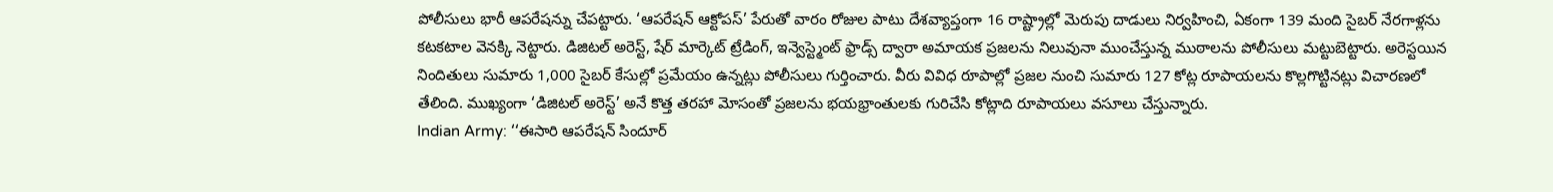పోలీసులు భారీ ఆపరేషన్ను చేపట్టారు. ‘ఆపరేషన్ ఆక్టోపస్’ పేరుతో వారం రోజుల పాటు దేశవ్యాప్తంగా 16 రాష్ట్రాల్లో మెరుపు దాడులు నిర్వహించి, ఏకంగా 139 మంది సైబర్ నేరగాళ్లను కటకటాల వెనక్కి నెట్టారు. డిజిటల్ అరెస్ట్, షేర్ మార్కెట్ ట్రేడింగ్, ఇన్వెస్ట్మెంట్ ఫ్రాడ్స్ ద్వారా అమాయక ప్రజలను నిలువునా ముంచేస్తున్న ముఠాలను పోలీసులు మట్టుబెట్టారు. అరెస్టయిన నిందితులు సుమారు 1,000 సైబర్ కేసుల్లో ప్రమేయం ఉన్నట్లు పోలీసులు గుర్తించారు. వీరు వివిధ రూపాల్లో ప్రజల నుంచి సుమారు 127 కోట్ల రూపాయలను కొల్లగొట్టినట్లు విచారణలో తేలింది. ముఖ్యంగా ‘డిజిటల్ అరెస్ట్’ అనే కొత్త తరహా మోసంతో ప్రజలను భయభ్రాంతులకు గురిచేసి కోట్లాది రూపాయలు వసూలు చేస్తున్నారు.
Indian Army: ‘‘ఈసారి ఆపరేషన్ సిందూర్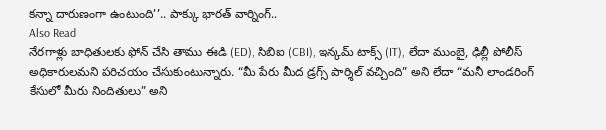కన్నా దారుణంగా ఉంటుంది’’.. పాక్కు భారత్ వార్నింగ్..
Also Read
నేరగాళ్లు బాధితులకు ఫోన్ చేసి తాము ఈడి (ED), సిబిఐ (CBI), ఇన్కమ్ టాక్స్ (IT), లేదా ముంబై, ఢిల్లీ పోలీస్ అధికారులమని పరిచయం చేసుకుంటున్నారు. “మీ పేరు మీద డ్రగ్స్ పార్శిల్ వచ్చింది” అని లేదా “మనీ లాండరింగ్ కేసులో మీరు నిందితులు” అని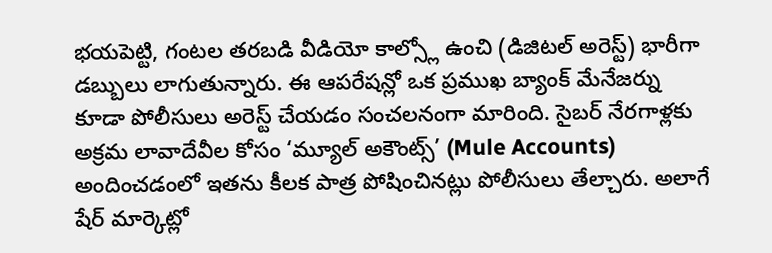భయపెట్టి, గంటల తరబడి వీడియో కాల్స్లో ఉంచి (డిజిటల్ అరెస్ట్) భారీగా డబ్బులు లాగుతున్నారు. ఈ ఆపరేషన్లో ఒక ప్రముఖ బ్యాంక్ మేనేజర్ను కూడా పోలీసులు అరెస్ట్ చేయడం సంచలనంగా మారింది. సైబర్ నేరగాళ్లకు అక్రమ లావాదేవీల కోసం ‘మ్యూల్ అకౌంట్స్’ (Mule Accounts) అందించడంలో ఇతను కీలక పాత్ర పోషించినట్లు పోలీసులు తేల్చారు. అలాగే షేర్ మార్కెట్లో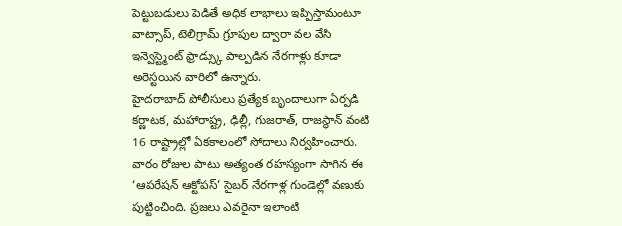పెట్టుబడులు పెడితే అధిక లాభాలు ఇప్పిస్తామంటూ వాట్సాప్, టెలిగ్రామ్ గ్రూపుల ద్వారా వల వేసి ఇన్వెస్ట్మెంట్ ఫ్రాడ్స్కు పాల్పడిన నేరగాళ్లు కూడా అరెస్టయిన వారిలో ఉన్నారు.
హైదరాబాద్ పోలీసులు ప్రత్యేక బృందాలుగా ఏర్పడి కర్ణాటక, మహారాష్ట్ర, ఢిల్లీ, గుజరాత్, రాజస్థాన్ వంటి 16 రాష్ట్రాల్లో ఏకకాలంలో సోదాలు నిర్వహించారు. వారం రోజుల పాటు అత్యంత రహస్యంగా సాగిన ఈ ‘ఆపరేషన్ ఆక్టోపస్’ సైబర్ నేరగాళ్ల గుండెల్లో వణుకు పుట్టించింది. ప్రజలు ఎవరైనా ఇలాంటి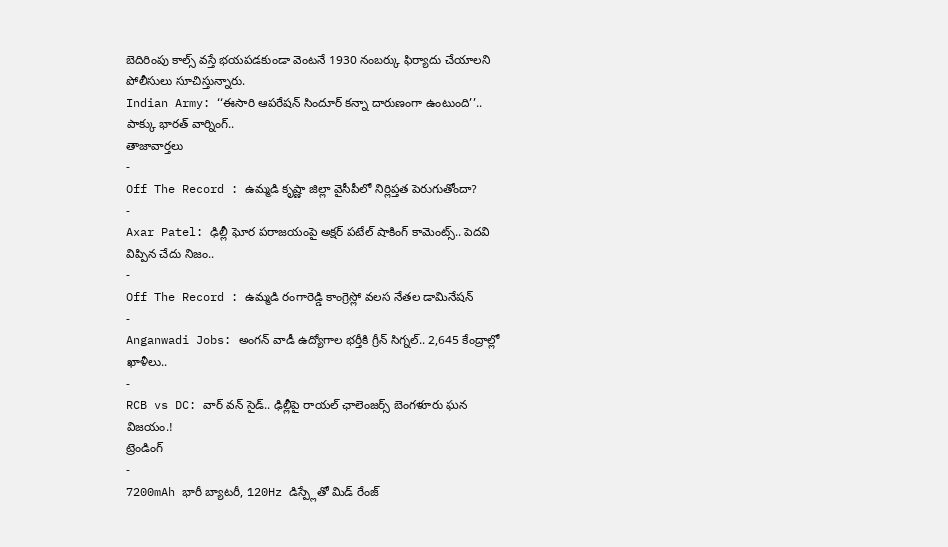బెదిరింపు కాల్స్ వస్తే భయపడకుండా వెంటనే 1930 నంబర్కు ఫిర్యాదు చేయాలని పోలీసులు సూచిస్తున్నారు.
Indian Army: ‘‘ఈసారి ఆపరేషన్ సిందూర్ కన్నా దారుణంగా ఉంటుంది’’.. పాక్కు భారత్ వార్నింగ్..
తాజావార్తలు
-
Off The Record : ఉమ్మడి కృష్ణా జిల్లా వైసీపీలో నిర్లిప్తత పెరుగుతోందా?
-
Axar Patel: ఢిల్లీ ఘోర పరాజయంపై అక్షర్ పటేల్ షాకింగ్ కామెంట్స్.. పెదవి విప్పిన చేదు నిజం..
-
Off The Record : ఉమ్మడి రంగారెడ్డి కాంగ్రెస్లో వలస నేతల డామినేషన్
-
Anganwadi Jobs: అంగన్ వాడీ ఉద్యోగాల భర్తీకి గ్రీన్ సిగ్నల్.. 2,645 కేంద్రాల్లో ఖాళీలు..
-
RCB vs DC: వార్ వన్ సైడ్.. ఢిల్లీపై రాయల్ ఛాలెంజర్స్ బెంగళూరు ఘన విజయం.!
ట్రెండింగ్
-
7200mAh భారీ బ్యాటరీ, 120Hz డిస్ప్లేతో మిడ్ రేంజ్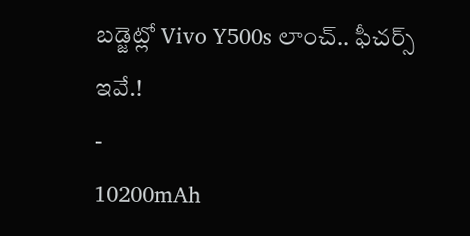బడ్జెట్లో Vivo Y500s లాంచ్.. ఫీచర్స్ ఇవే.!
-
10200mAh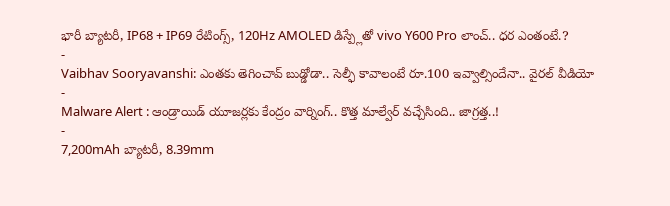భారీ బ్యాటరీ, IP68 + IP69 రేటింగ్స్, 120Hz AMOLED డిస్ప్లేతో vivo Y600 Pro లాంచ్.. ధర ఎంతంటే.?
-
Vaibhav Sooryavanshi: ఎంతకు తెగించావ్ బుడ్డోడా.. సెల్ఫీ కావాలంటే రూ.100 ఇవ్వాల్సిందేనా.. వైరల్ వీడియో
-
Malware Alert : ఆండ్రాయిడ్ యూజర్లకు కేంద్రం వార్నింగ్.. కొత్త మాల్వేర్ వచ్చేసింది.. జాగ్రత్త..!
-
7,200mAh బ్యాటరీ, 8.39mm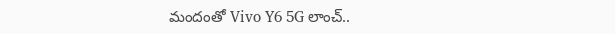మందంతో Vivo Y6 5G లాంచ్..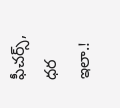ఫీచర్స్, ధర ఇలా.!